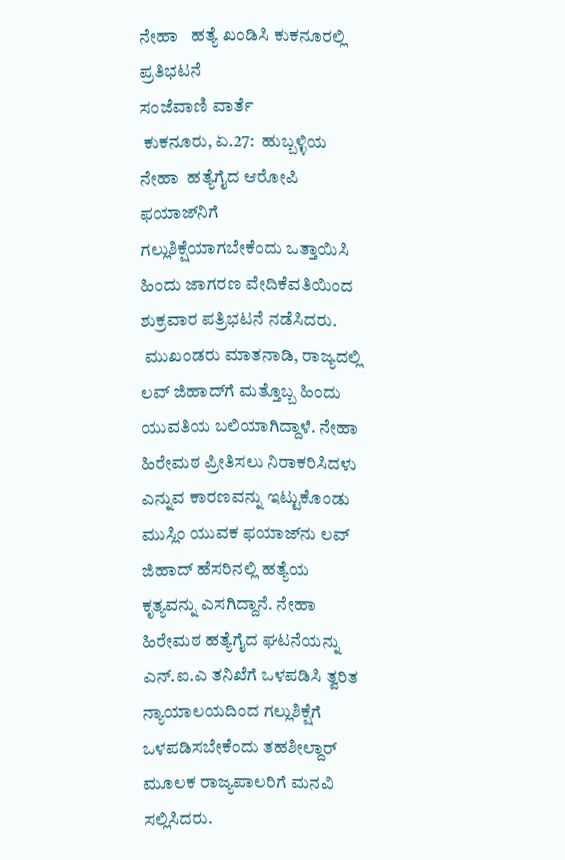ನೇಹಾ   ಹತ್ಯೆ ಖಂಡಿಸಿ ಕುಕನೂರಲ್ಲಿ  ಪ್ರತಿಭಟನೆ
ಸಂಜೆವಾಣಿ ವಾರ್ತೆ
 ಕುಕನೂರು, ಏ.27:  ಹುಬ್ಬಳ್ಳಿಯ ನೇಹಾ  ಹತ್ಯೆಗೈದ ಆರೋಪಿ ಫಯಾಜ್‌ನಿಗೆ ಗಲ್ಲುಶಿಕ್ಷೆಯಾಗಬೇಕೆಂದು ಒತ್ತಾಯಿಸಿ ಹಿಂದು ಜಾಗರಣ ವೇದಿಕೆವತಿಯಿಂದ ಶುಕ್ರವಾರ ಪತ್ರಿಭಟನೆ ನಡೆಸಿದರು.
 ಮುಖಂಡರು ಮಾತನಾಡಿ, ರಾಜ್ಯದಲ್ಲಿ ಲವ್ ಜಿಹಾದ್‌ಗೆ ಮತ್ತೊಬ್ಬ ಹಿಂದು ಯುವತಿಯ ಬಲಿಯಾಗಿದ್ದಾಳೆ. ನೇಹಾ ಹಿರೇಮಠ ಪ್ರೀತಿಸಲು ನಿರಾಕರಿಸಿದಳು ಎನ್ನುವ ಕಾರಣವನ್ನು ಇಟ್ಟುಕೊಂಡು ಮುಸ್ಲಿಂ ಯುವಕ ಫಯಾಜ್‌ನು ಲವ್ ಜಿಹಾದ್ ಹೆಸರಿನಲ್ಲಿ ಹತ್ಯೆಯ ಕೃತ್ಯವನ್ನು ಎಸಗಿದ್ದಾನೆ. ನೇಹಾ ಹಿರೇಮಠ ಹತ್ಯೆಗೈದ ಘಟನೆಯನ್ನು ಎನ್.ಐ.ಎ ತನಿಖೆಗೆ ಒಳಪಡಿಸಿ ತ್ವರಿತ ನ್ಯಾಯಾಲಯದಿಂದ ಗಲ್ಲುಶಿಕ್ಷೆಗೆ ಒಳಪಡಿಸಬೇಕೆಂದು ತಹಶೀಲ್ದಾರ್ ಮೂಲಕ ರಾಜ್ಯಪಾಲರಿಗೆ ಮನವಿ ಸಲ್ಲಿಸಿದರು.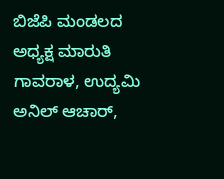ಬಿಜೆಪಿ ಮಂಡಲದ ಅಧ್ಯಕ್ಷ ಮಾರುತಿ ಗಾವರಾಳ, ಉದ್ಯಮಿ ಅನಿಲ್ ಆಚಾರ್,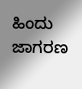ಹಿಂದು ಜಾಗರಣ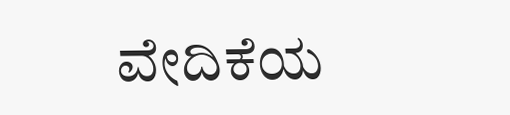ವೇದಿಕೆಯ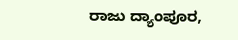ರಾಜು ದ್ಯಾಂಪೂರ,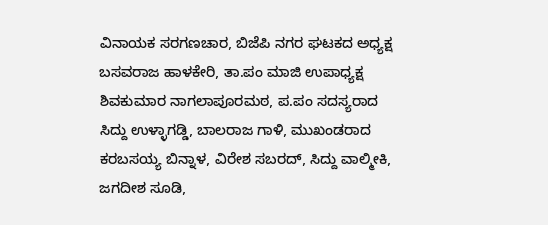ವಿನಾಯಕ ಸರಗಣಚಾರ, ಬಿಜೆಪಿ ನಗರ ಘಟಕದ ಅಧ್ಯಕ್ಷ ಬಸವರಾಜ ಹಾಳಕೇರಿ, ತಾ.ಪಂ ಮಾಜಿ ಉಪಾಧ್ಯಕ್ಷ ಶಿವಕುಮಾರ ನಾಗಲಾಪೂರಮಠ, ಪ.ಪಂ ಸದಸ್ಯರಾದ ಸಿದ್ದು ಉಳ್ಳಾಗಡ್ಡಿ, ಬಾಲರಾಜ ಗಾಳಿ, ಮುಖಂಡರಾದ  ಕರಬಸಯ್ಯ ಬಿನ್ನಾಳ, ವಿರೇಶ ಸಬರದ್, ಸಿದ್ದು ವಾಲ್ಮೀಕಿ, ಜಗದೀಶ ಸೂಡಿ,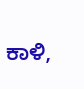ಕಾಳಿ,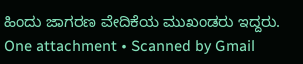ಹಿಂದು ಜಾಗರಣ ವೇದಿಕೆಯ ಮುಖಂಡರು ಇದ್ದರು.
One attachment • Scanned by Gmail